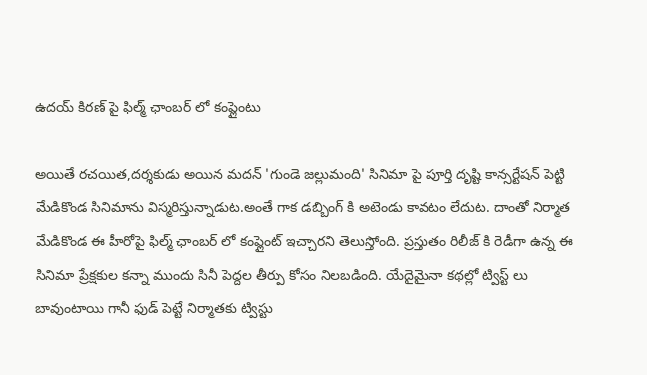ఉదయ్ కిరణ్ పై ఫిల్మ్ ఛాంబర్ లో కంప్లైంటు

అయితే రచయిత,దర్శకుడు అయిన మదన్ 'గుండె జల్లుమంది' సినిమా పై పూర్తి దృష్టి కాన్సర్టేషన్ పెట్టి మేడికొండ సినిమాను విస్మరిస్తున్నాడుట.అంతే గాక డబ్బింగ్ కి అటెండు కావటం లేదుట. దాంతో నిర్మాత మేడికొండ ఈ హీరోపై ఫిల్మ్ ఛాంబర్ లో కంప్లైంట్ ఇచ్చారని తెలుస్తోంది. ప్రస్తుతం రిలీజ్ కి రెడీగా ఉన్న ఈ సినిమా ప్రేక్షకుల కన్నా ముందు సినీ పెద్దల తీర్పు కోసం నిలబడింది. యేదైమైనా కథల్లో ట్విస్ట్ లు బావుంటాయి గానీ ఫుడ్ పెట్టే నిర్మాతకు ట్విస్టు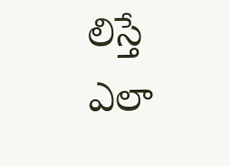లిస్తే ఎలా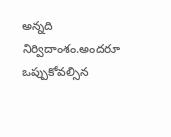అన్నది నిర్విదాంశం.అందరూ ఒప్పుకోవల్సిన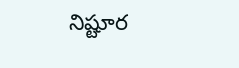నిష్టూర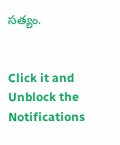సత్యం.


Click it and Unblock the Notifications